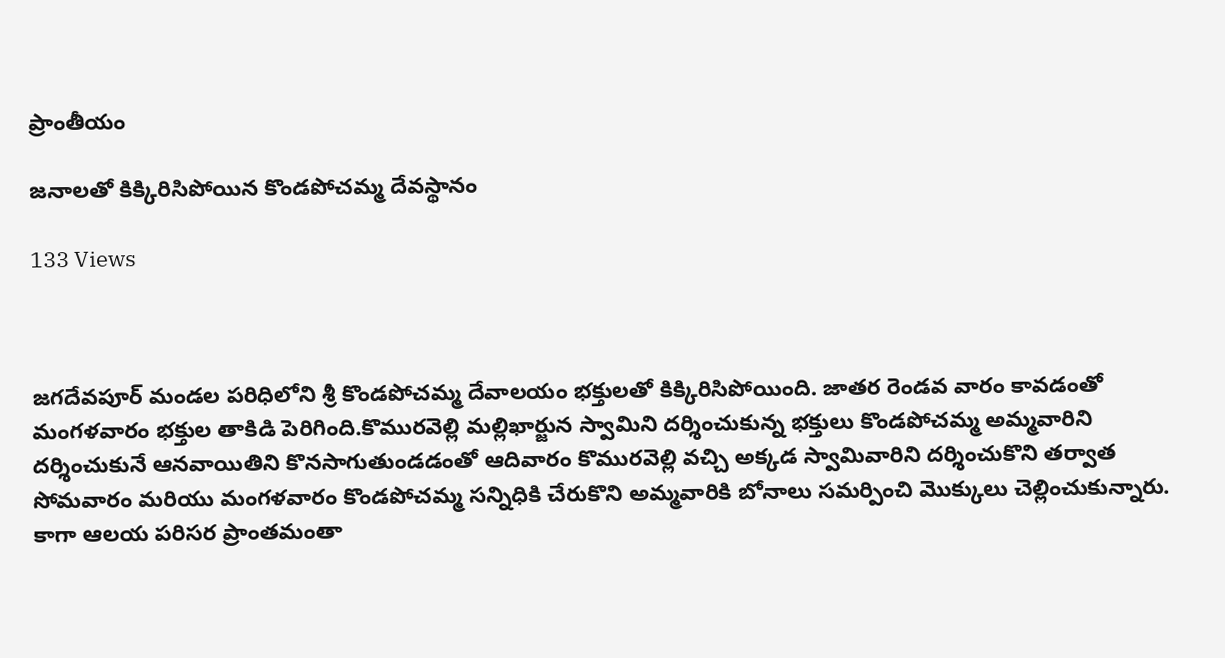ప్రాంతీయం

జనాలతో కిక్కిరిసిపోయిన కొండపోచమ్మ దేవస్థానం

133 Views



జగదేవపూర్ మండల పరిధిలోని శ్రీ కొండపోచమ్మ దేవాలయం భక్తులతో కిక్కిరిసిపోయింది. జాతర రెండవ వారం కావడంతో మంగళవారం భక్తుల తాకిడి పెరిగింది.కొమురవెల్లి మల్లిఖార్జున స్వామిని దర్శించుకున్న భక్తులు కొండపోచమ్మ అమ్మవారిని దర్శించుకునే ఆనవాయితిని కొనసాగుతుండడంతో ఆదివారం కొమురవెల్లి వచ్చి అక్కడ స్వామివారిని దర్శించుకొని తర్వాత సోమవారం మరియు మంగళవారం కొండపోచమ్మ సన్నిధికి చేరుకొని అమ్మవారికి బోనాలు సమర్పించి మొక్కులు చెల్లించుకున్నారు. కాగా ఆలయ పరిసర ప్రాంతమంతా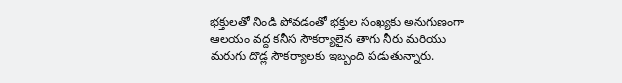భక్తులతో నిండి పోవడంతో భక్తుల సంఖ్యకు అనుగుణంగా ఆలయం వద్ద కనీస సౌకర్యాలైన తాగు నీరు మరియు మరుగు దొడ్ల సౌకర్యాలకు ఇబ్బంది పడుతున్నారు.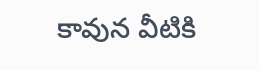కావున వీటికి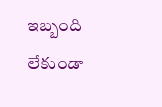ఇబ్బంది లేకుండా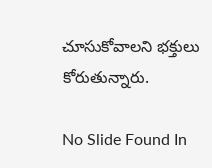చూసుకోవాలని భక్తులు కోరుతున్నారు.

No Slide Found In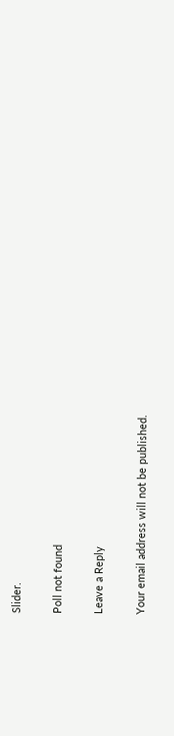Slider.

Poll not found

Leave a Reply

Your email address will not be published.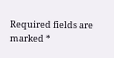Required fields are marked *